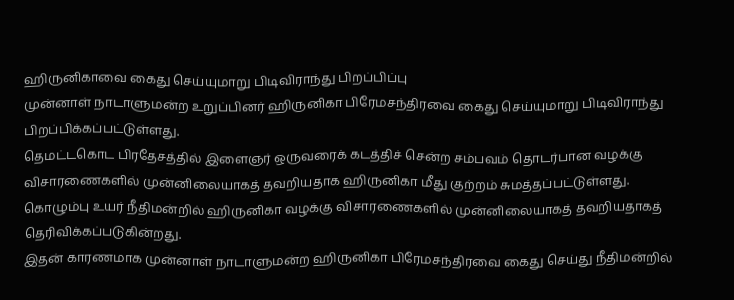ஹிருனிகாவை கைது செய்யுமாறு பிடிவிராந்து பிறப்பிப்பு
முன்னாள் நாடாளுமன்ற உறுப்பினர் ஹிருனிகா பிரேமசந்திரவை கைது செய்யுமாறு பிடிவிராந்து பிறப்பிக்கப்பட்டுள்ளது.
தெமட்டகொட பிரதேசத்தில் இளைஞர் ஒருவரைக் கடத்திச் சென்ற சம்பவம் தொடர்பான வழக்கு விசாரணைகளில் முன்னிலையாகத் தவறியதாக ஹிருனிகா மீது குற்றம் சுமத்தப்பட்டுள்ளது.
கொழும்பு உயர் நீதிமன்றில் ஹிருனிகா வழக்கு விசாரணைகளில் முன்னிலையாகத் தவறியதாகத் தெரிவிக்கப்படுகின்றது.
இதன் காரணமாக முன்னாள் நாடாளுமன்ற ஹிருனிகா பிரேமசந்திரவை கைது செய்து நீதிமன்றில்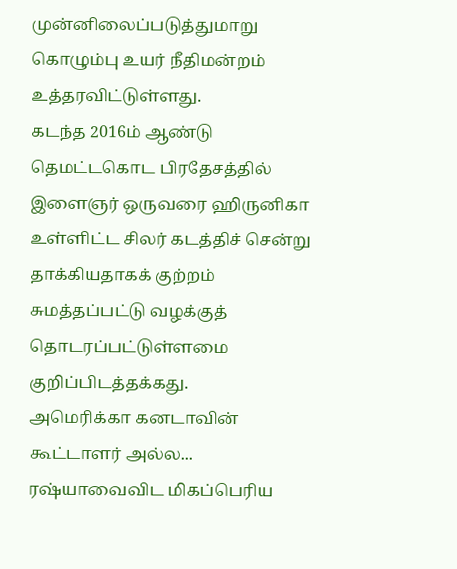முன்னிலைப்படுத்துமாறு கொழும்பு உயர் நீதிமன்றம் உத்தரவிட்டுள்ளது.
கடந்த 2016ம் ஆண்டு தெமட்டகொட பிரதேசத்தில் இளைஞர் ஒருவரை ஹிருனிகா உள்ளிட்ட சிலர் கடத்திச் சென்று தாக்கியதாகக் குற்றம் சுமத்தப்பட்டு வழக்குத் தொடரப்பட்டுள்ளமை குறிப்பிடத்தக்கது.
அமெரிக்கா கனடாவின் கூட்டாளர் அல்ல... ரஷ்யாவைவிட மிகப்பெரிய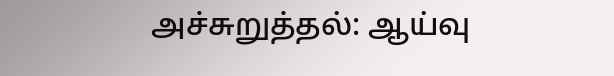அச்சுறுத்தல்: ஆய்வு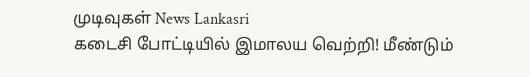முடிவுகள் News Lankasri
கடைசி போட்டியில் இமாலய வெற்றி! மீண்டும்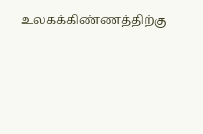உலகக்கிண்ணத்திற்கு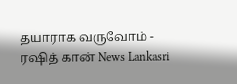தயாராக வருவோம் - ரஷித் கான் News Lankasri